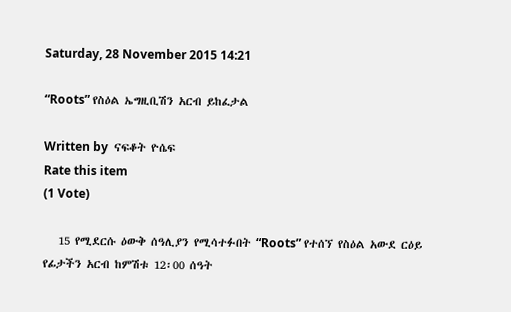Saturday, 28 November 2015 14:21

“Roots” የስዕል ኤግዚቢሽን አርብ ይከፈታል

Written by  ናፍቆት ዮሴፍ
Rate this item
(1 Vote)

   15 የሚደርሱ ዕውቅ ሰዓሊያን የሚሳተፉበት “Roots” የተሰኘ የስዕል አውደ ርዕይ የፊታችን አርብ ከምሽቱ 12፡00 ሰዓት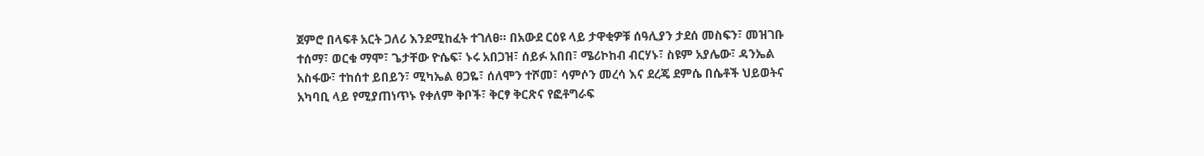ጀምሮ በላፍቶ አርት ጋለሪ እንደሚከፈት ተገለፀ። በአውደ ርዕዩ ላይ ታዋቂዎቹ ሰዓሊያን ታደሰ መስፍን፣ መዝገቡ ተሰማ፣ ወርቁ ማሞ፣ ጌታቸው ዮሴፍ፣ ኑሩ አበጋዝ፣ ሰይፉ አበበ፣ ሜሪኮከብ ብርሃኑ፣ ስዩም አያሌው፣ ዳንኤል አስፋው፣ ተከሰተ ይበይን፣ ሚካኤል ፀጋዬ፣ ሰለሞን ተሾመ፣ ሳምሶን መረሳ እና ደረጄ ደምሴ በሴቶች ህይወትና አካባቢ ላይ የሚያጠነጥኑ የቀለም ቅቦች፣ ቅርፃ ቅርጽና የፎቶግራፍ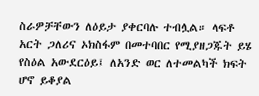ስራዎቻቸውን ለዕይታ ያቀርባሉ ተብሏል። ላፍቶ አርት ጋለሪና ኦክስፋም በመተባበር የሚያዘጋጁት ይሄ የስዕል አውደርዕይ፤ ለአንድ ወር ለተመልካች ክፍት ሆኖ ይቆያል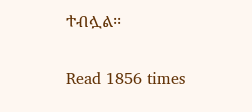ተብሏል፡፡

Read 1856 times